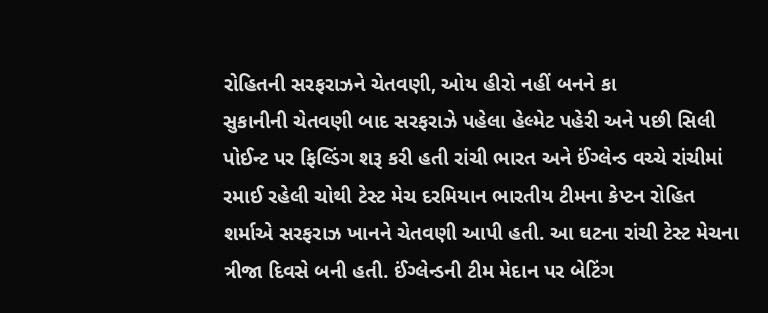રોહિતની સરફરાઝને ચેતવણી, ઓય હીરો નહીં બનને કા
સુકાનીની ચેતવણી બાદ સરફરાઝે પહેલા હેલ્મેટ પહેરી અને પછી સિલી પોઈન્ટ પર ફિલ્ડિંગ શરૂ કરી હતી રાંચી ભારત અને ઈંગ્લેન્ડ વચ્ચે રાંચીમાં રમાઈ રહેલી ચોથી ટેસ્ટ મેચ દરમિયાન ભારતીય ટીમના કેપ્ટન રોહિત શર્માએ સરફરાઝ ખાનને ચેતવણી આપી હતી. આ ઘટના રાંચી ટેસ્ટ મેચના ત્રીજા દિવસે બની હતી. ઈંગ્લેન્ડની ટીમ મેદાન પર બેટિંગ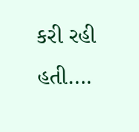કરી રહી હતી….